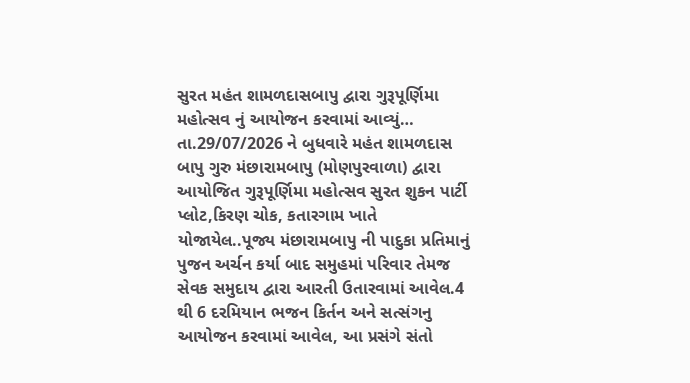સુરત મહંત શામળદાસબાપુ દ્વારા ગુરૂપૂર્ણિમા મહોત્સવ નું આયોજન કરવામાં આવ્યું…
તા.29/07/2026 ને બુધવારે મહંત શામળદાસ બાપુ ગુરુ મંછારામબાપુ (મોણપુરવાળા) દ્વારા આયોજિત ગુરૂપૂર્ણિમા મહોત્સવ સુરત શુકન પાર્ટી પ્લોટ,કિરણ ચોક, કતારગામ ખાતે યોજાયેલ..પૂજ્ય મંછારામબાપુ ની પાદુકા પ્રતિમાનું પુજન અર્ચન કર્યા બાદ સમુહમાં પરિવાર તેમજ સેવક સમુદાય દ્વારા આરતી ઉતારવામાં આવેલ.4 થી 6 દરમિયાન ભજન કિર્તન અને સત્સંગનુ આયોજન કરવામાં આવેલ, આ પ્રસંગે સંતો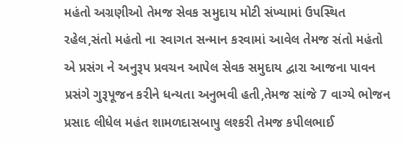મહંતો અગ્રણીઓ તેમજ સેવક સમુદાય મોટી સંખ્યામાં ઉપસ્થિત રહેલ,સંતો મહંતો ના સ્વાગત સન્માન કરવામાં આવેલ તેમજ સંતો મહંતો એ પ્રસંગ ને અનુરૂપ પ્રવચન આપેલ સેવક સમુદાય દ્વારા આજના પાવન પ્રસંગે ગુરૂપૂજન કરીને ધન્યતા અનુભવી હતી,તેમજ સાંજે 7 વાગ્યે ભોજન પ્રસાદ લીધેલ મહંત શામળદાસબાપુ લશ્કરી તેમજ કપીલભાઈ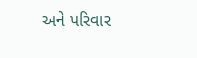અને પરિવાર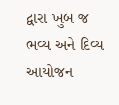દ્વારા ખુબ જ ભવ્ય અને દિવ્ય આયોજન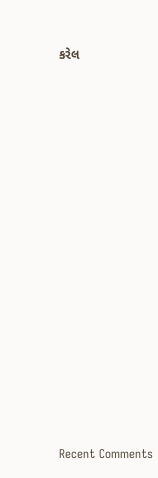કરેલ


















Recent Comments